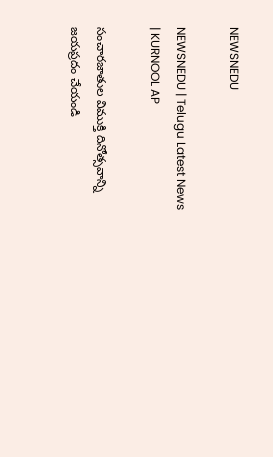NEWSNEDU

NEWSNEDU | Telugu Latest News | KURNOOL AP

సంచారజాతుల విముక్తి దినోత్సవాన్ని జయప్రదం చేయండి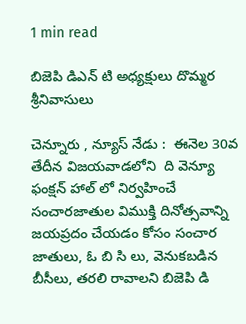1 min read

బిజెపి డిఎన్ టి అధ్యక్షులు దొమ్మర శ్రీనివాసులు

చెన్నూరు , న్యూస్ నేడు :  ఈనెల 30వ తేదీన విజయవాడలోని  ది వెన్యూ ఫంక్షన్ హాల్ లో నిర్వహించే సంచారజాతుల విముక్తి దినోత్సవాన్ని జయప్రదం చేయడం కోసం సంచార జాతులు, ఓ బి సి లు, వెనుకబడిన బీసీలు, తరలి రావాలని బిజెపి డి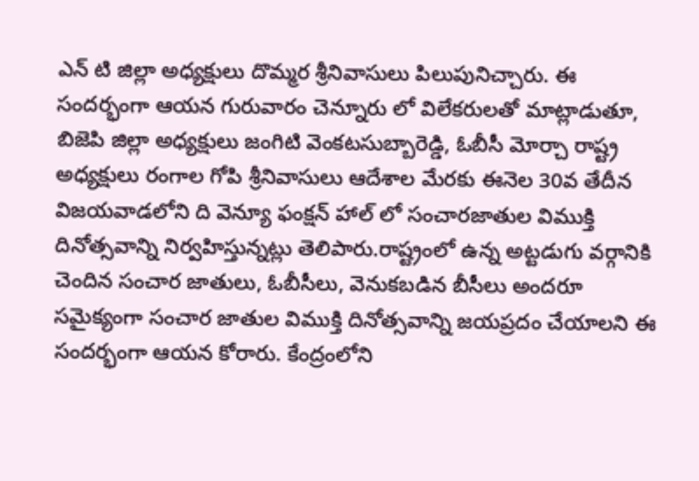ఎన్ టి జిల్లా అధ్యక్షులు దొమ్మర శ్రీనివాసులు పిలుపునిచ్చారు. ఈ సందర్భంగా ఆయన గురువారం చెన్నూరు లో విలేకరులతో మాట్లాడుతూ, బిజెపి జిల్లా అధ్యక్షులు జంగిటి వెంకటసుబ్బారెడ్డి, ఓబీసీ మోర్చా రాష్ట్ర అధ్యక్షులు రంగాల గోపి శ్రీనివాసులు ఆదేశాల మేరకు ఈనెల 30వ తేదీన విజయవాడలోని ది వెన్యూ ఫంక్షన్ హాల్ లో సంచారజాతుల విముక్తి దినోత్సవాన్ని నిర్వహిస్తున్నట్లు తెలిపారు.రాష్ట్రంలో ఉన్న అట్టడుగు వర్గానికి చెందిన సంచార జాతులు, ఓబీసీలు, వెనుకబడిన బీసీలు అందరూ సమైక్యంగా సంచార జాతుల విముక్తి దినోత్సవాన్ని జయప్రదం చేయాలని ఈ సందర్భంగా ఆయన కోరారు. కేంద్రంలోని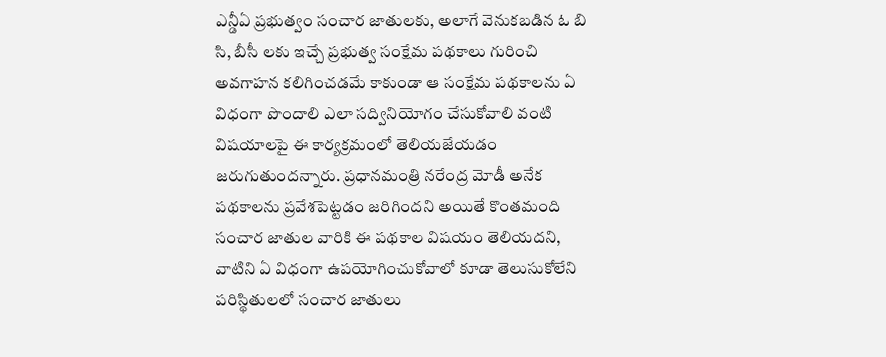ఎన్డీఏ ప్రభుత్వం సంచార జాతులకు, అలాగే వెనుకబడిన ఓ బి సి, బీసీ లకు ఇచ్చే ప్రభుత్వ సంక్షేమ పథకాలు గురించి అవగాహన కలిగించడమే కాకుండా ఆ సంక్షేమ పథకాలను ఏ విధంగా పొందాలి ఎలా సద్వినియోగం చేసుకోవాలి వంటి విషయాలపై ఈ కార్యక్రమంలో తెలియజేయడం జరుగుతుందన్నారు. ప్రధానమంత్రి నరేంద్ర మోడీ అనేక పథకాలను ప్రవేశపెట్టడం జరిగిందని అయితే కొంతమంది సంచార జాతుల వారికి ఈ పథకాల విషయం తెలియదని, వాటిని ఏ విధంగా ఉపయోగించుకోవాలో కూడా తెలుసుకోలేని పరిస్థితులలో సంచార జాతులు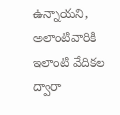ఉన్నాయని, అలాంటివారికి ఇలాంటి వేదికల ద్వారా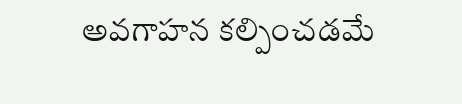అవగాహన కల్పించడమే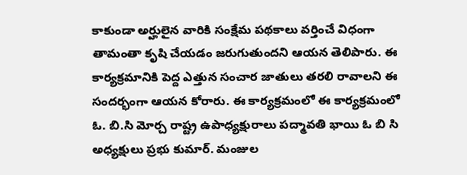కాకుండా అర్హులైన వారికి సంక్షేమ పథకాలు వర్తించే విధంగా తామంతా కృషి చేయడం జరుగుతుందని ఆయన తెలిపారు. ఈ కార్యక్రమానికి పెద్ద ఎత్తున సంచార జాతులు తరలి రావాలని ఈ సందర్భంగా ఆయన కోరారు. ఈ కార్యక్రమంలో ఈ కార్యక్రమంలో ఓ. బి.సి మోర్చ రాష్ట్ర ఉపాధ్యక్షురాలు పద్మావతి భాయి ఓ బి సి అధ్యక్షులు ప్రభు కుమార్. మంజుల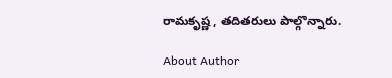రామకృష్ణ , తదితరులు పాల్గొన్నారు.

About Author